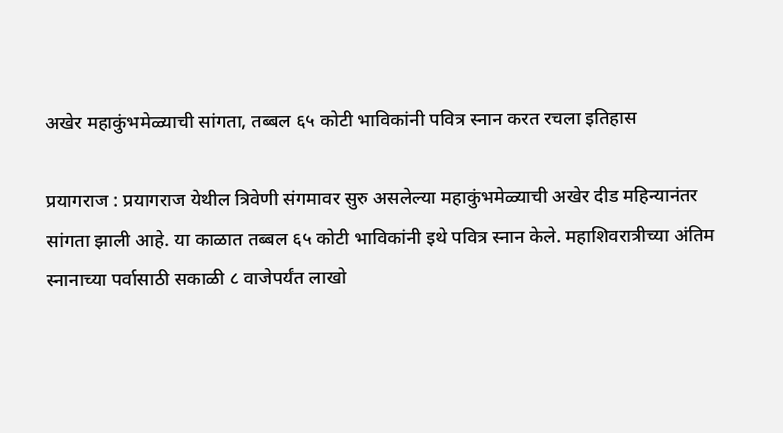अखेर महाकुंभमेळ्याची सांगता, तब्बल ६५ कोटी भाविकांनी पवित्र स्नान करत रचला इतिहास

प्रयागराज : प्रयागराज येथील त्रिवेणी संगमावर सुरु असलेल्या महाकुंभमेळ्याची अखेर दीड महिन्यानंतर सांगता झाली आहे. या काळात तब्बल ६५ कोटी भाविकांनी इथे पवित्र स्नान केले. महाशिवरात्रीच्या अंतिम स्नानाच्या पर्वासाठी सकाळी ८ वाजेपर्यंत लाखो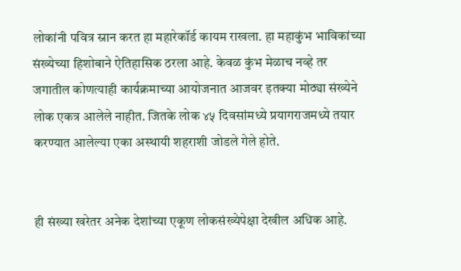लोकांनी पवित्र स्नान करत हा महारेकॉर्ड कायम राखला. हा महाकुंभ भाविकांच्या संख्येच्या हिशोबाने ऐतिहासिक ठरला आहे. केवळ कुंभ मेळाच नव्हे तर जगातील कोणत्याही कार्यक्रमाच्या आयोजनात आजवर इतक्या मोठ्या संख्येने लोक एकत्र आलेले नाहीत. जितके लोक ४५ दिवसांमध्ये प्रयागराजमध्ये तयार करण्यात आलेल्या एका अस्थायी शहराशी जोडले गेले होते.


ही संख्या खरेतर अनेक देशांच्या एकूण लोकसंख्येपेक्षा देखील अधिक आहे.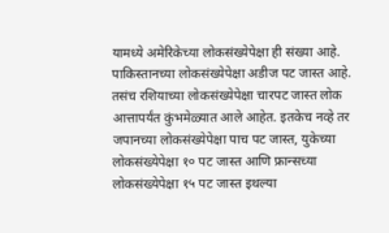यामध्ये अमेरिकेच्या लोकसंख्येपेक्षा ही संख्या आहे. पाकिस्तानच्या लोकसंख्येपेक्षा अडीज पट जास्त आहे. तसंच रशियाच्या लोकसंख्येपेक्षा चारपट जास्त लोक आत्तापर्यंत कुंभमेळ्यात आले आहेत. इतकेच नव्हे तर जपानच्या लोकसंख्येपेक्षा पाच पट जास्त, युकेच्या लोकसंख्येपेक्षा १० पट जास्त आणि फ्रान्सच्या लोकसंख्येपेक्षा १५ पट जास्त इथल्या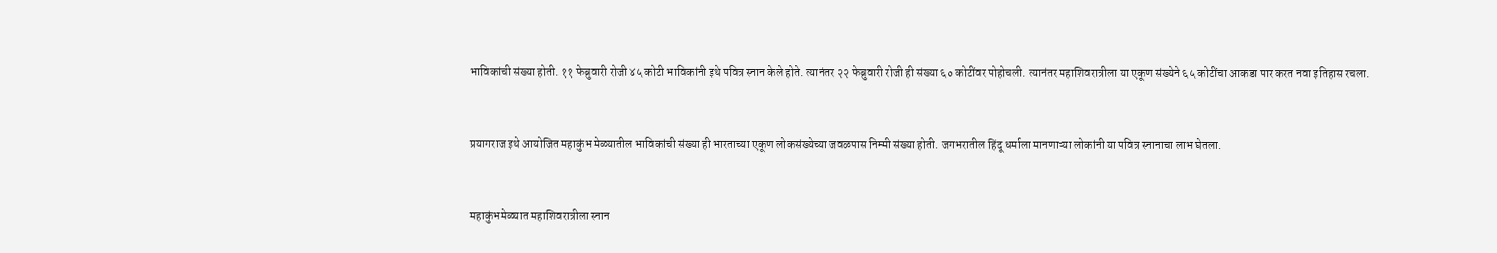भाविकांची संख्या होती. ११ फेब्रुवारी रोजी ४५ कोटी भाविकांनी इथे पवित्र स्नान केले होते. त्यानंतर २२ फेब्रुवारी रोजी ही संख्या ६० कोटींवर पोहोचली. त्यानंतर महाशिवरात्रीला या एकूण संख्येने ६५ कोटींचा आकडा पार करत नवा इतिहास रचला.


प्रयागराज इथे आयोजित महाकुंभ मेळ्यातील भाविकांची संख्या ही भारताच्या एकूण लोकसंख्येच्या जवळपास निम्मी संख्या होती. जगभरातील हिंदू धर्माला मानणाऱ्या लोकांनी या पवित्र स्नानाचा लाभ घेतला.


महाकुंभमेळ्यात महाशिवरात्रीला स्नान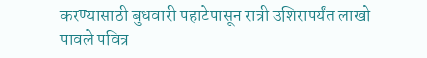करण्यासाठी बुधवारी पहाटेपासून रात्री उशिरापर्यंत लाखो पावले पवित्र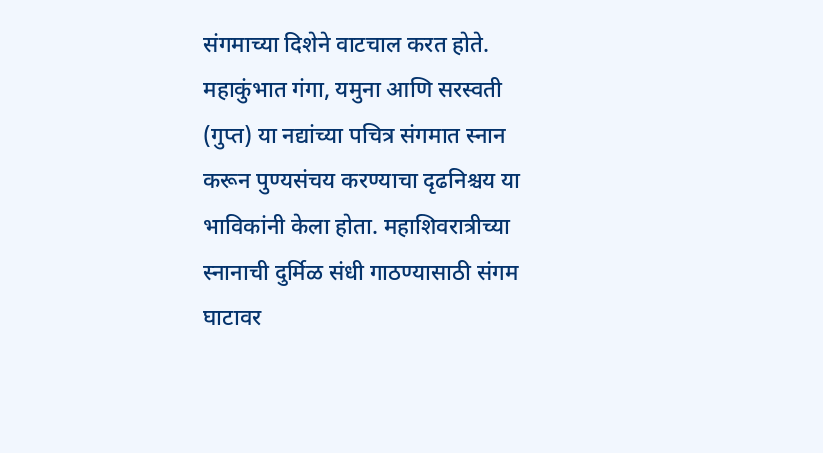संगमाच्या दिशेने वाटचाल करत होते. महाकुंभात गंगा, यमुना आणि सरस्वती (गुप्त) या नद्यांच्या पचित्र संगमात स्नान करून पुण्यसंचय करण्याचा दृढनिश्चय या भाविकांनी केला होता. महाशिवरात्रीच्या स्नानाची दुर्मिळ संधी गाठण्यासाठी संगम घाटावर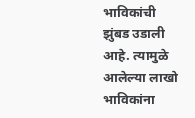भाविकांची झुंबड उडाली आहे. त्यामुळे आलेल्या लाखो भाविकांना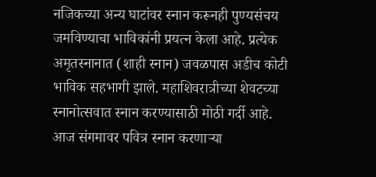नजिकच्या अन्य घाटांवर स्नान करूनही पुण्यसंचय जमविण्याचा भाविकांनी प्रयत्न केला आहे. प्रत्येक अमृतस्नानात (शाही स्नान) जवळपास अडीच कोटी भाविक सहभागी झाले. महाशिवरात्रीच्या शेवटच्या स्नानोत्सवात स्नान करण्यासाठी मोठी गर्दी आहे. आज संगमावर पवित्र स्नान करणाऱ्या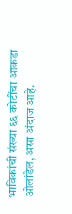भाविकांची संख्या ६६ कोटींचा आकडा ओलांडेल, असा अंदाज आहे.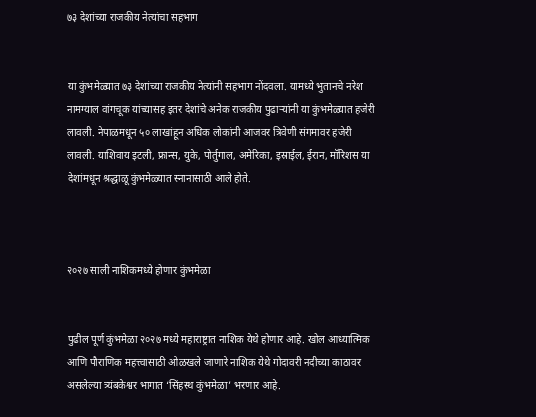७३ देशांच्या राजकीय नेत्यांचा सहभाग


या कुंभमेळ्यात ७३ देशांच्या राजकीय नेत्यांनी सहभाग नोंदवला. यामध्ये भुतानचे नरेश नामग्याल वांगचूक यांच्यासह इतर देशांचे अनेक राजकीय पुढाऱ्यांनी या कुंभमेळ्यात हजेरी लावली. नेपाळमधून ५० लाखांहून अधिक लोकांनी आजवर त्रिवेणी संगमावर हजेरी लावली. याशिवाय इटली, फ्रान्स, युके, पोर्तुगाल, अमेरिका, इस्राईल, ईरान, मॉरिशस या देशांमधून श्रद्धाळू कुंभमेळ्यात स्नानासाठी आले होते.



२०२७ साली नाशिकमध्ये होणार कुंभमेळा


पुढील पूर्ण कुंभमेळा २०२७ मध्ये महाराष्ट्रात नाशिक येथे होणार आहे. खोल आध्यात्मिक आणि पौराणिक महत्त्वासाठी ओळखले जाणारे नाशिक येथे गोदावरी नदीच्या काठावर असलेल्या त्र्यंबकेश्वर भागात ‘सिंहस्थ कुंभमेळा’ भरणार आहे.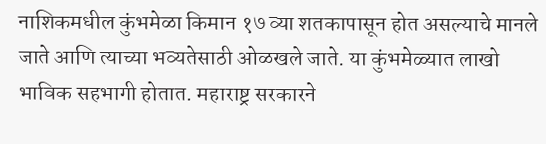नाशिकमधील कुंभमेळा किमान १७ व्या शतकापासून होत असल्याचे मानले जाते आणि त्याच्या भव्यतेसाठी ओळखले जाते. या कुंभमेळ्यात लाखो भाविक सहभागी होतात. महाराष्ट्र सरकारने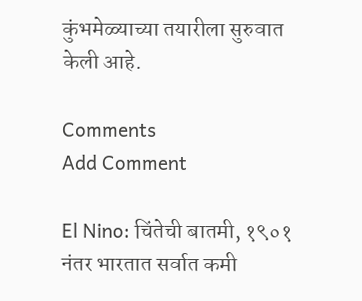कुंभमेळ्याच्या तयारीला सुरुवात केली आहे.

Comments
Add Comment

El Nino: चिंतेची बातमी, १९०१ नंतर भारतात सर्वात कमी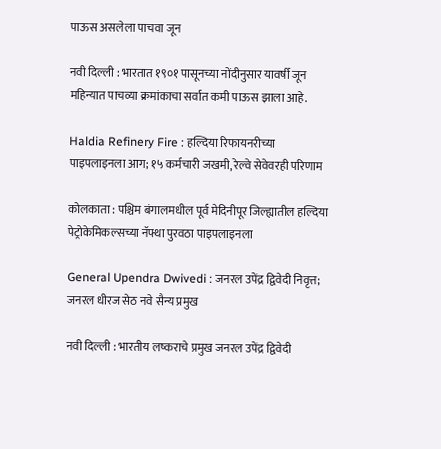पाऊस असलेला पाचवा जून

नवी दिल्ली : भारतात १९०१ पासूनच्या नोंदीनुसार यावर्षी जून महिन्यात पाचव्या क्रमांकाचा सर्वात कमी पाऊस झाला आहे.

Haldia Refinery Fire : हल्दिया रिफायनरीच्या पाइपलाइनला आग; १५ कर्मचारी जखमी, रेल्वे सेवेवरही परिणाम

कोलकाता : पश्चिम बंगालमधील पूर्व मेदिनीपूर जिल्ह्यातील हल्दिया पेट्रोकेमिकल्सच्या नॅफ्था पुरवठा पाइपलाइनला

General Upendra Dwivedi : जनरल उपेंद्र द्विवेदी निवृत्त; जनरल धीरज सेठ नवे सैन्य प्रमुख

नवी दिल्ली : भारतीय लष्कराचे प्रमुख जनरल उपेंद्र द्विवेदी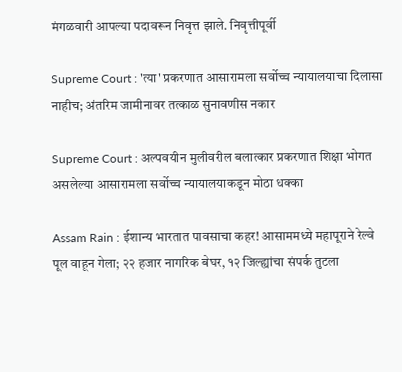मंगळवारी आपल्या पदावरून निवृत्त झाले. निवृत्तीपूर्वी

Supreme Court : 'त्या' प्रकरणात आसारामला सर्वोच्च न्यायालयाचा दिलासा नाहीच; अंतरिम जामीनावर तत्काळ सुनावणीस नकार

Supreme Court : अल्पवयीन मुलीवरील बलात्कार प्रकरणात शिक्षा भोगत असलेल्या आसारामला सर्वोच्च न्यायालयाकडून मोठा धक्का

Assam Rain : ईशान्य भारतात पावसाचा कहर! आसाममध्ये महापूराने रेल्वे पूल वाहून गेला; २२ हजार नागरिक बेघर, १२ जिल्ह्यांचा संपर्क तुटला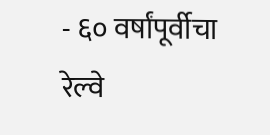- ६० वर्षांपूर्वीचा रेल्वे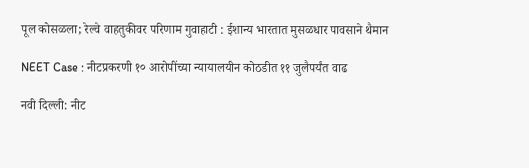पूल कोसळला; रेल्वे वाहतुकीवर परिणाम गुवाहाटी : ईशान्य भारतात मुसळधार पावसाने थैमान

NEET Case : नीटप्रकरणी १० आरोपींच्या न्यायालयीन कोठडीत ११ जुलैपर्यंत वाढ

नवी दिल्ली: नीट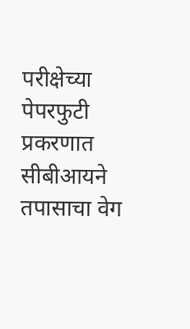परीक्षेच्या पेपरफुटी प्रकरणात सीबीआयने तपासाचा वेग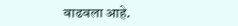वाढवला आहे.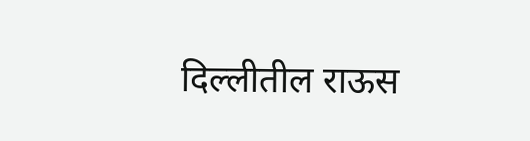दिल्लीतील राऊस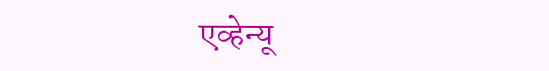एव्हेन्यू